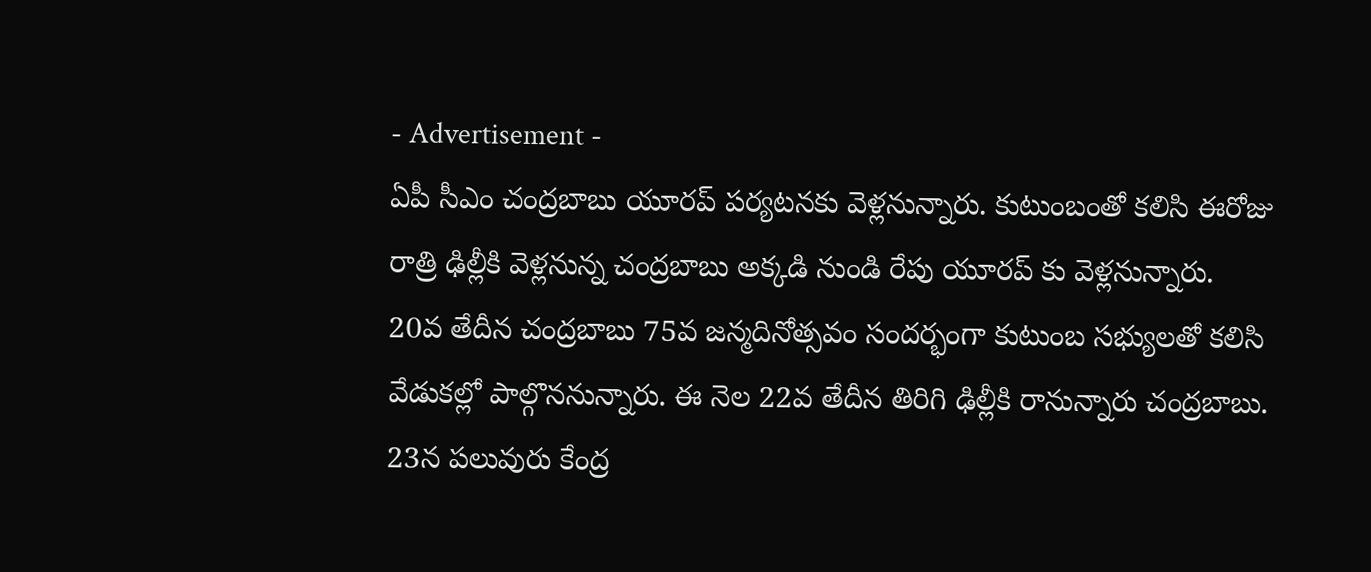- Advertisement -
ఏపీ సీఎం చంద్రబాబు యూరప్ పర్యటనకు వెళ్లనున్నారు. కుటుంబంతో కలిసి ఈరోజు రాత్రి ఢిల్లీకి వెళ్లనున్న చంద్రబాబు అక్కడి నుండి రేపు యూరప్ కు వెళ్లనున్నారు.
20వ తేదీన చంద్రబాబు 75వ జన్మదినోత్సవం సందర్భంగా కుటుంబ సభ్యులతో కలిసి వేడుకల్లో పాల్గొననున్నారు. ఈ నెల 22వ తేదీన తిరిగి ఢిల్లీకి రానున్నారు చంద్రబాబు. 23న పలువురు కేంద్ర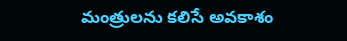మంత్రులను కలిసే అవకాశం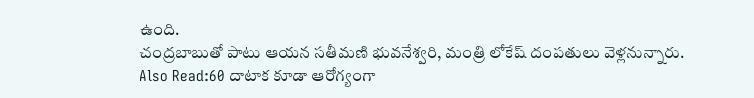ఉంది.
చంద్రబాబుతో పాటు ఆయన సతీమణి భువనేశ్వరి, మంత్రి లోకేష్ దంపతులు వెళ్లనున్నారు.
Also Read:60 దాటాక కూడా ఆరోగ్యంగా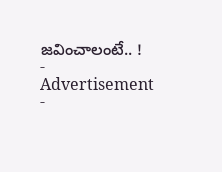జవించాలంటే.. !
- Advertisement -